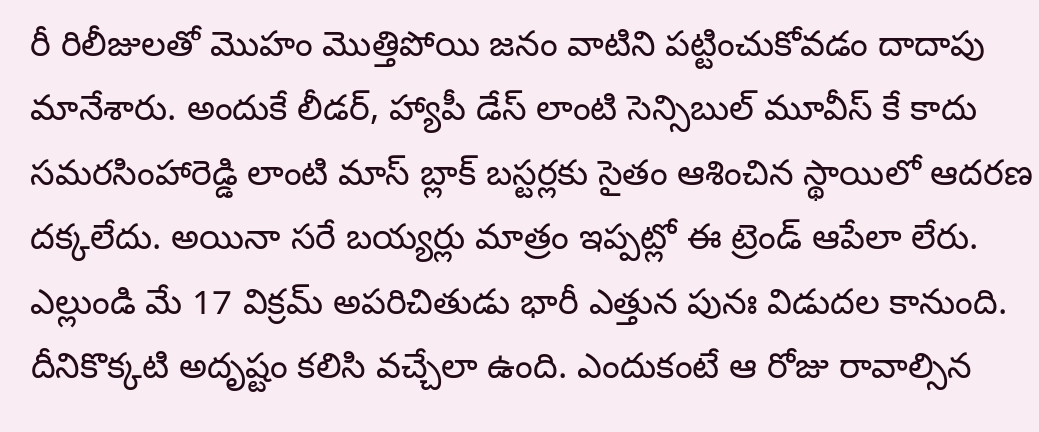రీ రిలీజులతో మొహం మొత్తిపోయి జనం వాటిని పట్టించుకోవడం దాదాపు మానేశారు. అందుకే లీడర్, హ్యాపీ డేస్ లాంటి సెన్సిబుల్ మూవీస్ కే కాదు సమరసింహారెడ్డి లాంటి మాస్ బ్లాక్ బస్టర్లకు సైతం ఆశించిన స్థాయిలో ఆదరణ దక్కలేదు. అయినా సరే బయ్యర్లు మాత్రం ఇప్పట్లో ఈ ట్రెండ్ ఆపేలా లేరు. ఎల్లుండి మే 17 విక్రమ్ అపరిచితుడు భారీ ఎత్తున పునః విడుదల కానుంది.
దీనికొక్కటి అదృష్టం కలిసి వచ్చేలా ఉంది. ఎందుకంటే ఆ రోజు రావాల్సిన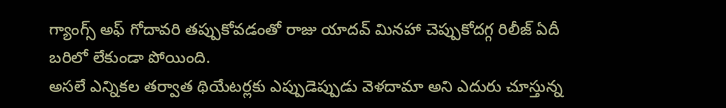గ్యాంగ్స్ అఫ్ గోదావరి తప్పుకోవడంతో రాజు యాదవ్ మినహా చెప్పుకోదగ్గ రిలీజ్ ఏదీ బరిలో లేకుండా పోయింది.
అసలే ఎన్నికల తర్వాత థియేటర్లకు ఎప్పుడెప్పుడు వెళదామా అని ఎదురు చూస్తున్న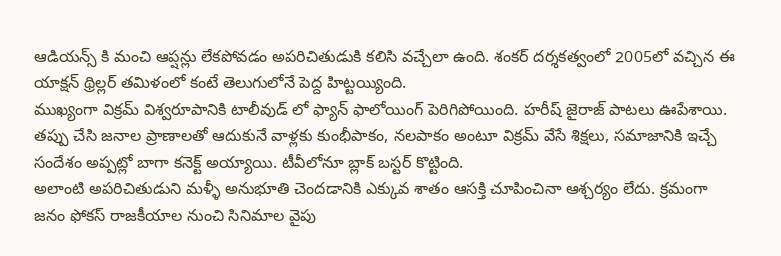ఆడియన్స్ కి మంచి ఆప్షన్లు లేకపోవడం అపరిచితుడుకి కలిసి వచ్చేలా ఉంది. శంకర్ దర్శకత్వంలో 2005లో వచ్చిన ఈ యాక్షన్ థ్రిల్లర్ తమిళంలో కంటే తెలుగులోనే పెద్ద హిట్టయ్యింది.
ముఖ్యంగా విక్రమ్ విశ్వరూపానికి టాలీవుడ్ లో ఫ్యాన్ ఫాలోయింగ్ పెరిగిపోయింది. హరీష్ జైరాజ్ పాటలు ఊపేశాయి. తప్పు చేసి జనాల ప్రాణాలతో ఆదుకునే వాళ్లకు కుంభీపాకం, నలపాకం అంటూ విక్రమ్ వేసే శిక్షలు, సమాజానికి ఇచ్చే సందేశం అప్పట్లో బాగా కనెక్ట్ అయ్యాయి. టీవీలోనూ బ్లాక్ బస్టర్ కొట్టింది.
అలాంటి అపరిచితుడుని మళ్ళీ అనుభూతి చెందడానికి ఎక్కువ శాతం ఆసక్తి చూపించినా ఆశ్చర్యం లేదు. క్రమంగా జనం ఫోకస్ రాజకీయాల నుంచి సినిమాల వైపు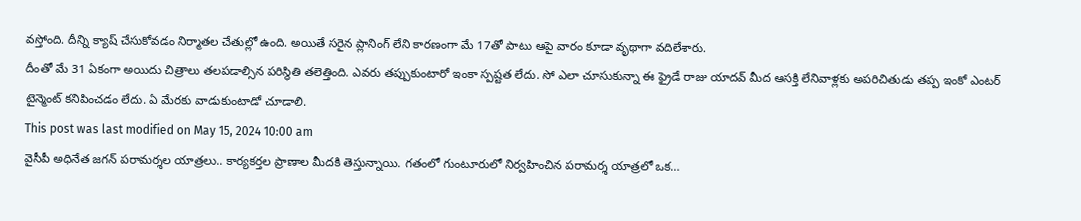వస్తోంది. దీన్ని క్యాష్ చేసుకోవడం నిర్మాతల చేతుల్లో ఉంది. అయితే సరైన ప్లానింగ్ లేని కారణంగా మే 17తో పాటు ఆపై వారం కూడా వృథాగా వదిలేశారు.
దీంతో మే 31 ఏకంగా అయిదు చిత్రాలు తలపడాల్సిన పరిస్థితి తలెత్తింది. ఎవరు తప్పుకుంటారో ఇంకా స్పష్టత లేదు. సో ఎలా చూసుకున్నా ఈ ఫ్రైడే రాజు యాదవ్ మీద ఆసక్తి లేనివాళ్లకు అపరిచితుడు తప్ప ఇంకో ఎంటర్ టైన్మెంట్ కనిపించడం లేదు. ఏ మేరకు వాడుకుంటాడో చూడాలి.
This post was last modified on May 15, 2024 10:00 am
వైసీపీ అధినేత జగన్ పరామర్శల యాత్రలు.. కార్యకర్తల ప్రాణాల మీదకి తెస్తున్నాయి. గతంలో గుంటూరులో నిర్వహించిన పరామర్శ యాత్రలో ఒక…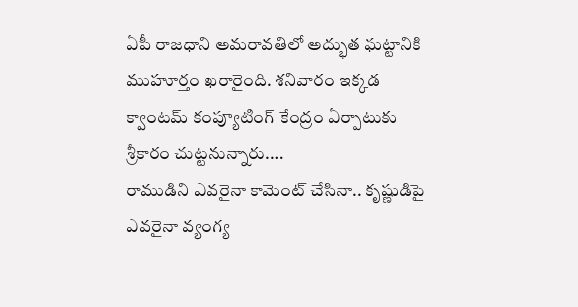ఏపీ రాజధాని అమరావతిలో అద్భుత ఘట్టానికి ముహూర్తం ఖరారైంది. శనివారం ఇక్కడ క్వాంటమ్ కంప్యూటింగ్ కేంద్రం ఏర్పాటుకు శ్రీకారం చుట్టనున్నారు.…
రాముడిని ఎవరైనా కామెంట్ చేసినా.. కృష్ణుడిపై ఎవరైనా వ్యంగ్య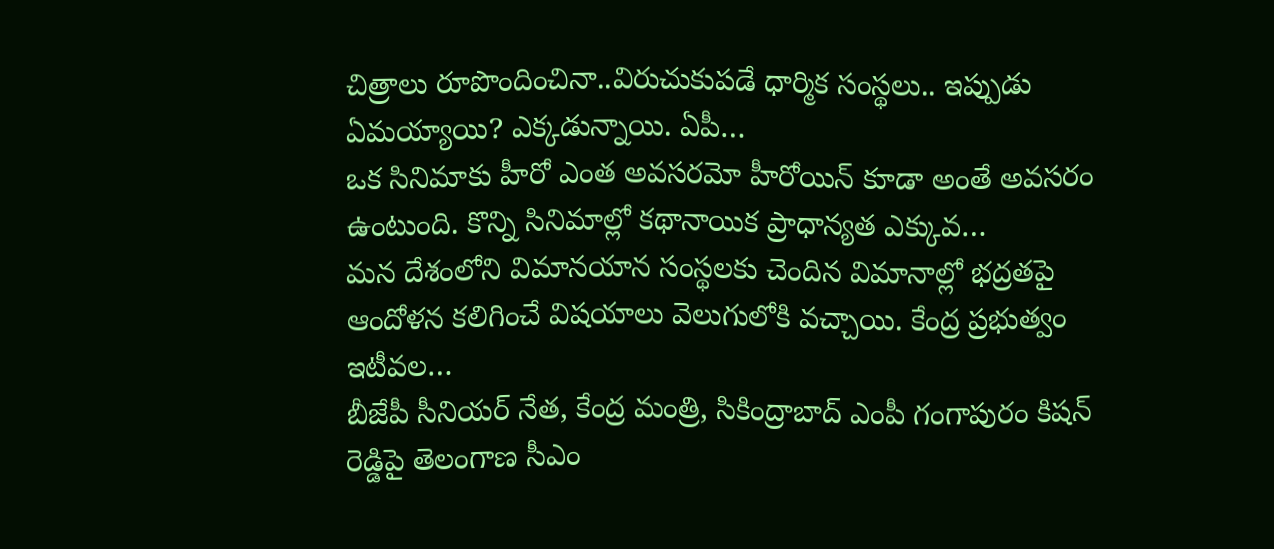చిత్రాలు రూపొందించినా..విరుచుకుపడే ధార్మిక సంస్థలు.. ఇప్పుడు ఏమయ్యాయి? ఎక్కడున్నాయి. ఏపీ…
ఒక సినిమాకు హీరో ఎంత అవసరమో హీరోయిన్ కూడా అంతే అవసరం ఉంటుంది. కొన్ని సినిమాల్లో కథానాయిక ప్రాధాన్యత ఎక్కువ…
మన దేశంలోని విమానయాన సంస్థలకు చెందిన విమానాల్లో భద్రతపై ఆందోళన కలిగించే విషయాలు వెలుగులోకి వచ్చాయి. కేంద్ర ప్రభుత్వం ఇటీవల…
బీజేపీ సీనియర్ నేత, కేంద్ర మంత్రి, సికింద్రాబాద్ ఎంపీ గంగాపురం కిషన్ రెడ్డిపై తెలంగాణ సీఎం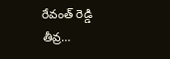రేవంత్ రెడ్డి తీవ్ర…